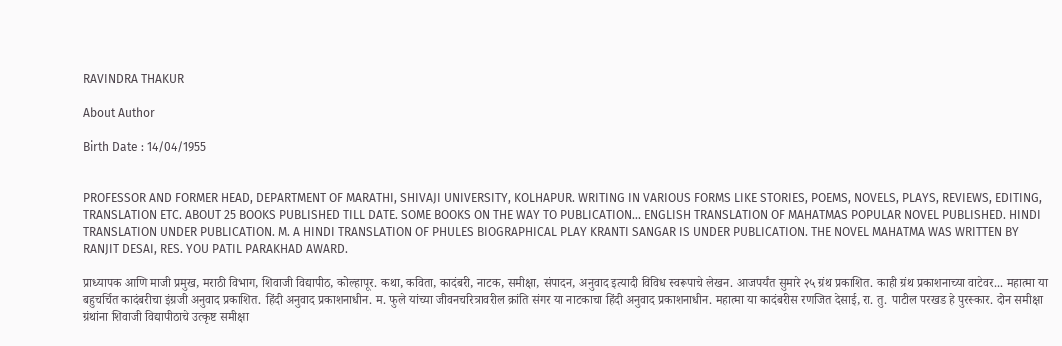RAVINDRA THAKUR

About Author

Birth Date : 14/04/1955


PROFESSOR AND FORMER HEAD, DEPARTMENT OF MARATHI, SHIVAJI UNIVERSITY, KOLHAPUR. WRITING IN VARIOUS FORMS LIKE STORIES, POEMS, NOVELS, PLAYS, REVIEWS, EDITING, TRANSLATION ETC. ABOUT 25 BOOKS PUBLISHED TILL DATE. SOME BOOKS ON THE WAY TO PUBLICATION... ENGLISH TRANSLATION OF MAHATMAS POPULAR NOVEL PUBLISHED. HINDI TRANSLATION UNDER PUBLICATION. M. A HINDI TRANSLATION OF PHULES BIOGRAPHICAL PLAY KRANTI SANGAR IS UNDER PUBLICATION. THE NOVEL MAHATMA WAS WRITTEN BY RANJIT DESAI, RES. YOU PATIL PARAKHAD AWARD.

प्राध्यापक आणि माजी प्रमुख, मराठी विभाग, शिवाजी विद्यापीठ, कोल्हापूर. कथा, कविता, कादंबरी, नाटक, समीक्षा, संपादन, अनुवाद इत्यादी विविध स्वरूपाचे लेखन. आजपर्यंत सुमारे २५ ग्रंथ प्रकाशित. काही ग्रंथ प्रकाशनाच्या वाटेवर... महात्मा या बहुचर्चित कादंबरीचा इंग्रजी अनुवाद प्रकाशित. हिंदी अनुवाद प्रकाशनाधीन. म. फुले यांच्या जीवनचरित्रावरील क्रांति संगर या नाटकाचा हिंदी अनुवाद प्रकाशनाधीन. महात्मा या कादंबरीस रणजित देसाई, रा. तु. पाटील परखड हे पुरस्कार. दोन समीक्षा ग्रंथांना शिवाजी विद्यापीठाचे उत्कृष्ट समीक्षा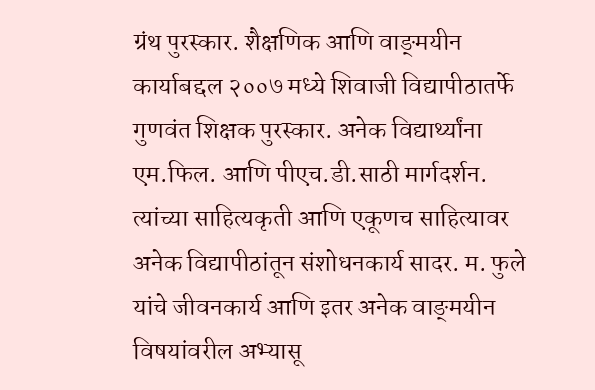ग्रंथ पुरस्कार. शैक्षणिक आणि वाङ्‌मयीन कार्याबद्दल २००७ मध्ये शिवाजी विद्यापीठातर्फे गुणवंत शिक्षक पुरस्कार. अनेक विद्यार्थ्यांना एम.फिल. आणि पीएच.डी.साठी मार्गदर्शन. त्यांच्या साहित्यकृती आणि एकूणच साहित्यावर अनेक विद्यापीठांतून संशोधनकार्य सादर. म. फुले यांचे जीवनकार्य आणि इतर अनेक वाङ्‌मयीन विषयांवरील अभ्यासू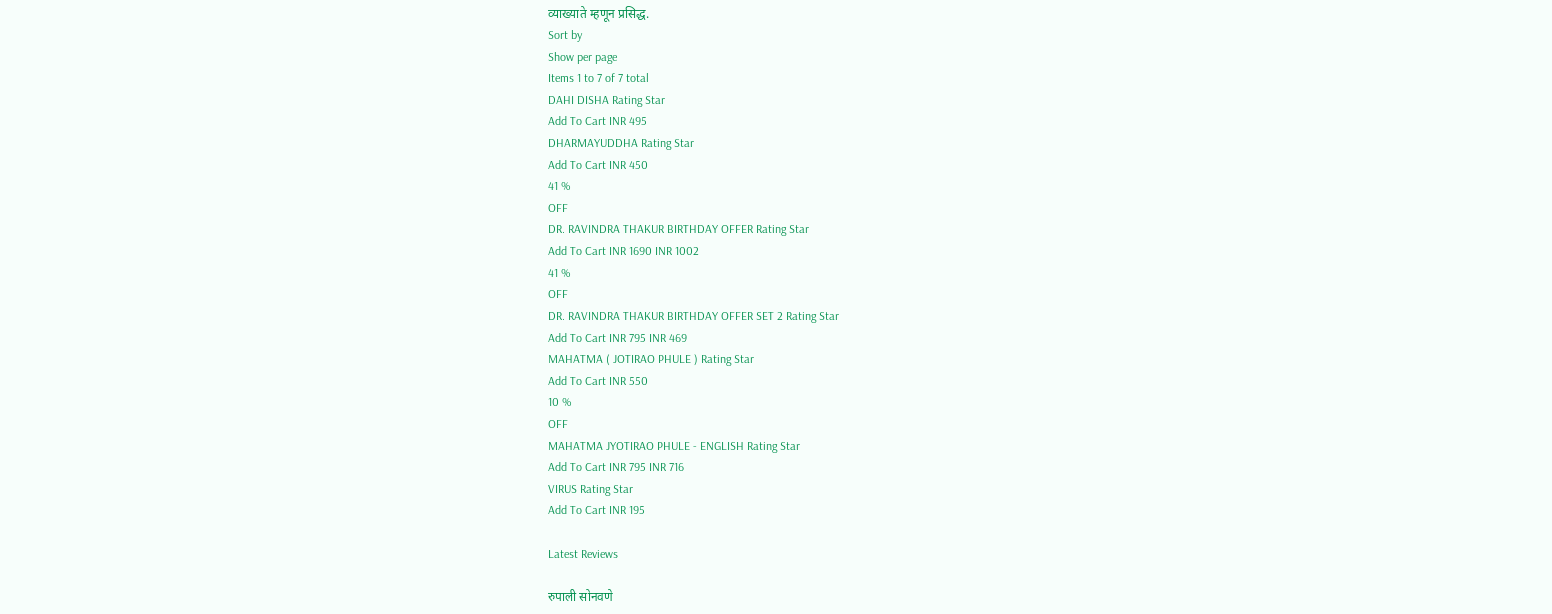व्याख्याते म्हणून प्रसिद्ध.
Sort by
Show per page
Items 1 to 7 of 7 total
DAHI DISHA Rating Star
Add To Cart INR 495
DHARMAYUDDHA Rating Star
Add To Cart INR 450
41 %
OFF
DR. RAVINDRA THAKUR BIRTHDAY OFFER Rating Star
Add To Cart INR 1690 INR 1002
41 %
OFF
DR. RAVINDRA THAKUR BIRTHDAY OFFER SET 2 Rating Star
Add To Cart INR 795 INR 469
MAHATMA ( JOTIRAO PHULE ) Rating Star
Add To Cart INR 550
10 %
OFF
MAHATMA JYOTIRAO PHULE - ENGLISH Rating Star
Add To Cart INR 795 INR 716
VIRUS Rating Star
Add To Cart INR 195

Latest Reviews

रुपाली सोनवणे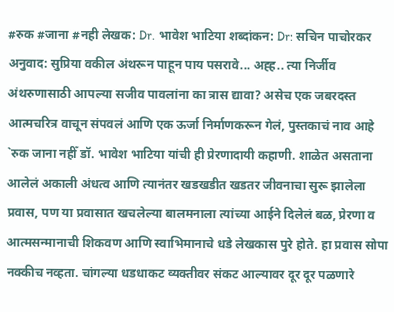#रुक #जाना #नही लेखक: Dr. भावेश भाटिया शब्दांकन: Dr: सचिन पाचोरकर अनुवाद: सुप्रिया वकील अंथरून पाहून पाय पसरावे... अह्ह.. त्या निर्जीव अंथरुणासाठी आपल्या सजीव पावलांना का त्रास द्यावा? असेच एक जबरदस्त आत्मचरित्र वाचून संपवलं आणि एक ऊर्जा निर्माणकरून गेलं, पुस्तकाचं नाव आहे `रुक जाना नहीँ डॉ. भावेश भाटिया यांची ही प्रेरणादायी कहाणी. शाळेत असताना आलेलं अकाली अंधत्व आणि त्यानंतर खडखडीत खडतर जीवनाचा सुरू झालेला प्रवास, पण या प्रवासात खचलेल्या बालमनाला त्यांच्या आईने दिलेलं बळ, प्रेरणा व आत्मसन्मानाची शिकवण आणि स्वाभिमानाचे धडे लेखकास पुरे होते. हा प्रवास सोपा नक्कीच नव्हता. चांगल्या धडधाकट व्यक्तीवर संकट आल्यावर दूर दूर पळणारे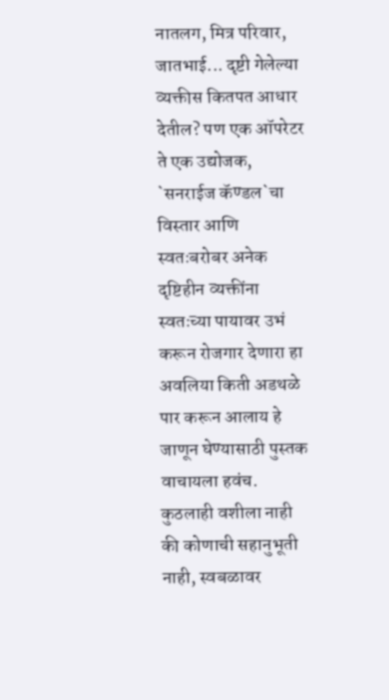नातलग, मित्र परिवार, जातभाई... दृष्टी गेलेल्या व्यक्तीस कितपत आधार देतील? पण एक ऑपरेटर ते एक उद्योजक, `सनराईज कॅण्डल`चा विस्तार आणि स्वतःबरोबर अनेक दृष्टिहीन व्यक्तींना स्वतःच्या पायावर उभं करून रोजगार देणारा हा अवलिया किती अडथळे पार करून आलाय हे जाणून घेण्यासाठी पुस्तक वाचायला हवंच. कुठलाही वशीला नाही की कोणाची सहानुभूती नाही, स्वबळावर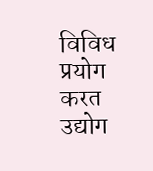विविध प्रयोग करत उद्योग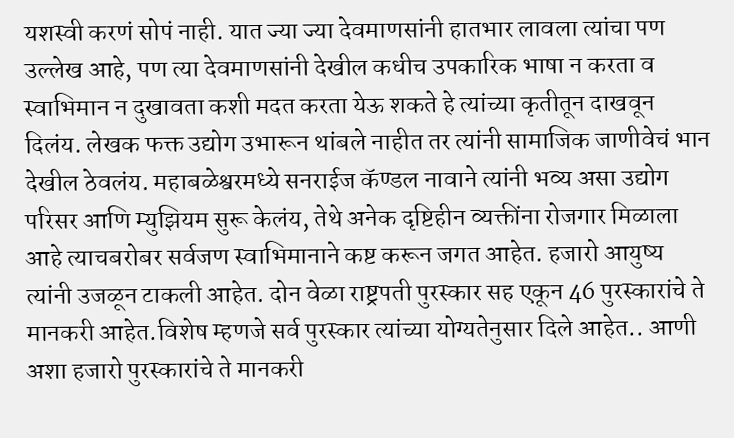यशस्वी करणं सोपं नाही. यात ज्या ज्या देवमाणसांनी हातभार लावला त्यांचा पण उल्लेख आहे, पण त्या देवमाणसांनी देखील कधीच उपकारिक भाषा न करता व स्वाभिमान न दुखावता कशी मदत करता येऊ शकते हे त्यांच्या कृतीतून दाखवून दिलंय. लेखक फक्त उद्योग उभारून थांबले नाहीत तर त्यांनी सामाजिक जाणीवेचं भान देखील ठेवलंय. महाबळेश्वरमध्ये सनराईज कॅण्डल नावाने त्यांनी भव्य असा उद्योग परिसर आणि म्युझियम सुरू केलंय, तेथे अनेक दृष्टिहीन व्यक्तींना रोजगार मिळाला आहे त्याचबरोबर सर्वजण स्वाभिमानाने कष्ट करून जगत आहेत. हजारो आयुष्य त्यांनी उजळून टाकली आहेत. दोन वेळा राष्ट्रपती पुरस्कार सह एकून 46 पुरस्कारांचे ते मानकरी आहेत.विशेष म्हणजे सर्व पुरस्कार त्यांच्या योग्यतेनुसार दिले आहेत.. आणी अशा हजारो पुरस्कारांचे ते मानकरी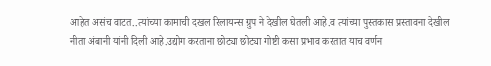आहेत असंच वाटत..त्यांच्या कामाची दखल रिलायन्स ग्रुप ने देखील घेतली आहे.व त्यांच्या पुस्तकास प्रस्तावना देखील नीता अंबानी यांनी दिली आहे.उद्योग करताना छोट्या छोट्या गोष्टी कसा प्रभाव करतात याच वर्णन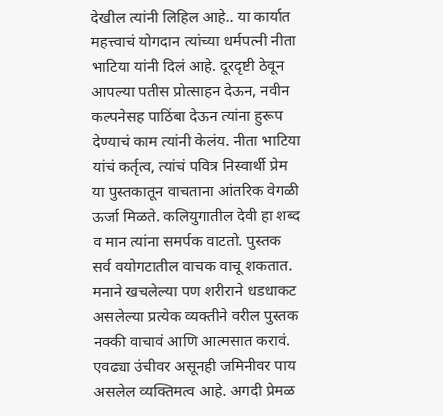देखील त्यांनी लिहिल आहे.. या कार्यात महत्त्वाचं योगदान त्यांच्या धर्मपत्नी नीता भाटिया यांनी दिलं आहे. दूरदृष्टी ठेवून आपल्या पतीस प्रोत्साहन देऊन, नवीन कल्पनेसह पाठिंबा देऊन त्यांना हुरूप देण्याचं काम त्यांनी केलंय. नीता भाटिया यांचं कर्तृत्व, त्यांचं पवित्र निस्वार्थी प्रेम या पुस्तकातून वाचताना आंतरिक वेगळी ऊर्जा मिळते. कलियुगातील देवी हा शब्द व मान त्यांना समर्पक वाटतो. पुस्तक सर्व वयोगटातील वाचक वाचू शकतात. मनाने खचलेल्या पण शरीराने धडधाकट असलेल्या प्रत्येक व्यक्तीने वरील पुस्तक नक्की वाचावं आणि आत्मसात करावं. एवढ्या उंचीवर असूनही जमिनीवर पाय असलेल व्यक्तिमत्व आहे. अगदी प्रेमळ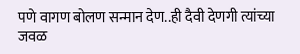पणे वागण बोलण सन्मान देण..ही दैवी देणगी त्यांच्या जवळ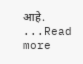आहे. ...Read more